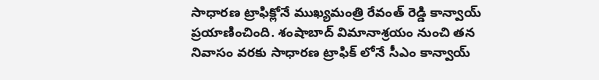సాధారణ ట్రాఫిక్లోనే ముఖ్యమంత్రి రేవంత్ రెడ్డి కాన్వాయ్ ప్రయాణించింది. శంషాబాద్ విమానాశ్రయం నుంచి తన నివాసం వరకు సాధారణ ట్రాఫిక్ లోనే సీఎం కాన్వాయ్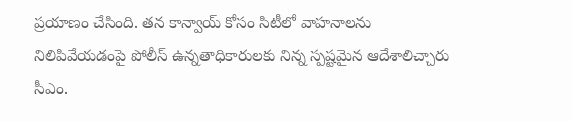ప్రయాణం చేసింది. తన కాన్వాయ్ కోసం సిటీలో వాహనాలను నిలిపివేయడంపై పోలీస్ ఉన్నతాధికారులకు నిన్న స్పష్టమైన ఆదేశాలిచ్చారు సీఎం.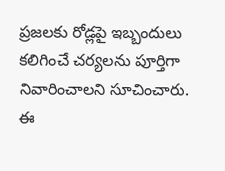ప్రజలకు రోడ్లపై ఇబ్బందులు కలిగించే చర్యలను పూర్తిగా నివారించాలని సూచించారు. ఈ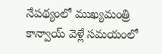నేపథ్యంలో ముఖ్యమంత్రి కాన్వాయ్ వెళ్లే సమయంలో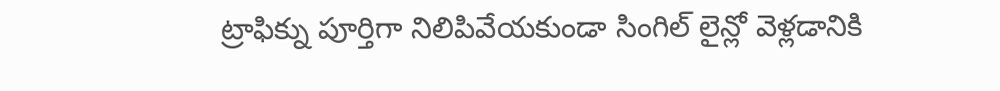ట్రాఫిక్ను పూర్తిగా నిలిపివేయకుండా సింగిల్ లైన్లో వెళ్లడానికి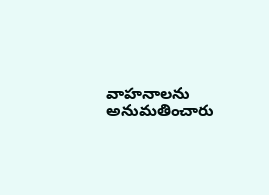వాహనాలను అనుమతించారు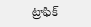ట్రాఫిక్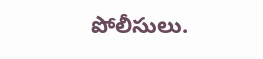పోలీసులు.